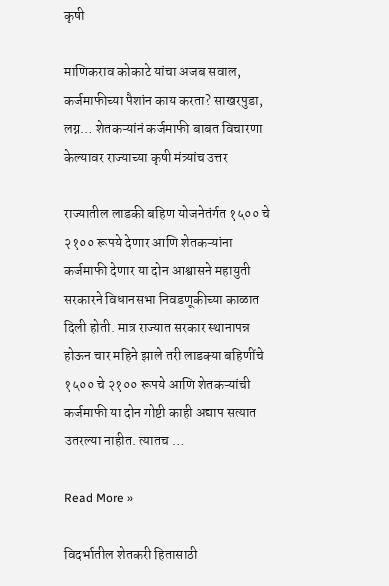कृषी

माणिकराव कोकाटे यांचा अजब सवाल, कर्जमाफीच्या पैशांन काय करता? साखरपुडा, लग्न… शेतकऱ्यांनं कर्जमाफी बाबत विचारणा केल्यावर राज्याच्या कृषी मंत्र्यांच उत्तर

राज्यातील लाडकी बहिण योजनेतंर्गत १५०० चे २१०० रूपये देणार आणि शेतकऱ्यांना कर्जमाफी देणार या दोन आश्वासने महायुती सरकारने विधानसभा निवडणूकीच्या काळात दिली होती. मात्र राज्यात सरकार स्थानापन्न होऊन चार महिने झाले तरी लाडक्या बहिणींचे १५०० चे २१०० रूपये आणि शेतकऱ्यांची कर्जमाफी या दोन गोष्टी काही अद्याप सत्यात उतरल्या नाहीत. त्यातच …

Read More »

विदर्भातील शेतकरी हितासाठी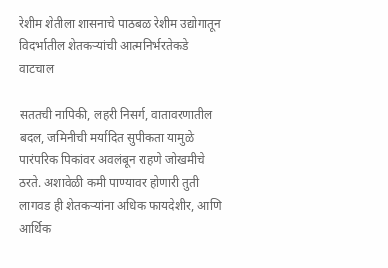रेशीम शेतीला शासनाचे पाठबळ रेशीम उद्योगातून विदर्भातील शेतकऱ्यांची आत्मनिर्भरतेकडे वाटचाल

सततची नापिकी, लहरी निसर्ग, वातावरणातील बदल, जमिनीची मर्यादित सुपीकता यामुळे पारंपरिक पिकांवर अवलंबून राहणे जोखमीचे ठरते. अशावेळी कमी पाण्यावर होणारी तुती लागवड ही शेतकऱ्यांना अधिक फायदेशीर, आणि आर्थिक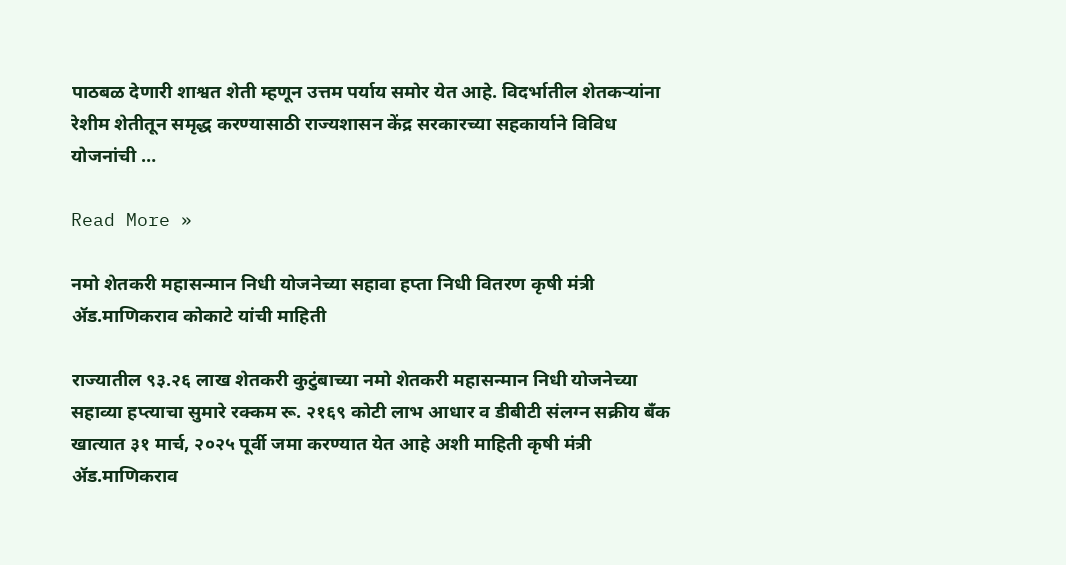पाठबळ देणारी शाश्वत शेती म्हणून उत्तम पर्याय समोर येत आहे. विदर्भातील शेतकऱ्यांना रेशीम शेतीतून समृद्ध करण्यासाठी राज्यशासन केंद्र सरकारच्या सहकार्याने विविध योजनांची …

Read More »

नमो शेतकरी महासन्मान निधी योजनेच्या सहावा हप्ता निधी वितरण कृषी मंत्री ॲड.माणिकराव कोकाटे यांची माहिती

राज्यातील ९३.२६ लाख शेतकरी कुटुंबाच्या नमो शेतकरी महासन्मान निधी योजनेच्या सहाव्या हप्त्याचा सुमारे रक्कम रू. २१६९ कोटी लाभ आधार व डीबीटी संलग्न सक्रीय बँक खात्यात ३१ मार्च, २०२५ पूर्वी जमा करण्यात येत आहे अशी माहिती कृषी मंत्री ॲड.माणिकराव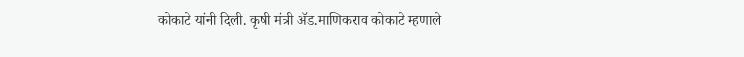कोकाटे यांनी दिली. कृषी मंत्री ॲड.माणिकराव कोकाटे म्हणाले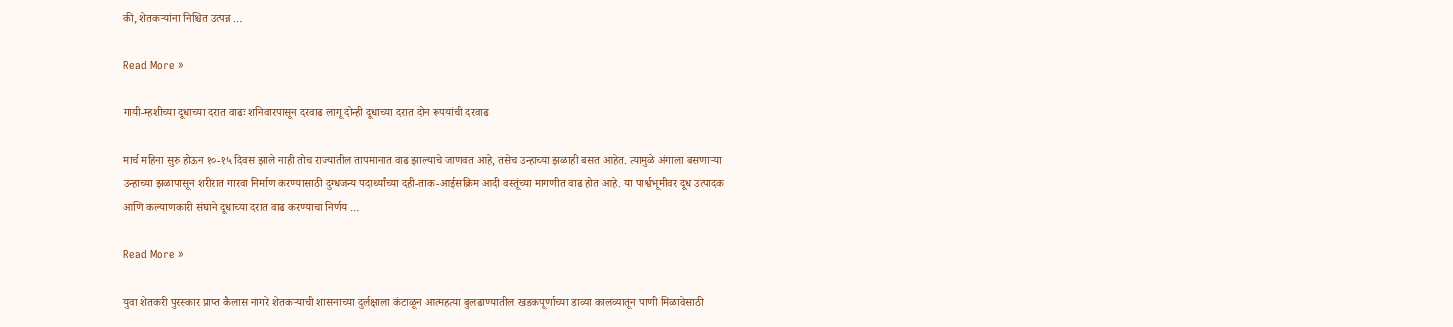की, शेतकऱ्यांना निश्चित उत्पन्न …

Read More »

गायी-म्हशीच्या दूधाच्या दरात वाढः शनिवारपासून दरवाढ लागू दोन्ही दूधाच्या दरात दोन रूपयांची दरवाढ

मार्च महिना सुरु होऊन १०-१५ दिवस झाले नाही तोच राज्यातील तापमानात वाढ झाल्याचे जाणवत आहे, तसेच उन्हाच्या झळाही बसत आहेत. त्यामुळे अंगाला बसणाऱ्या उन्हाच्या झळापासून शरीरात गारवा निर्माण करण्यासाठी दुग्धजन्य पदार्थ्यांच्या दही-ताक-आईसक्रिम आदी वस्तूंच्या मागणीत वाढ होत आहे. या पार्श्वभूमीवर दूध उत्पादक आणि कल्याणकारी संघाने दूधाच्या दरात वाढ करण्याचा निर्णय …

Read More »

युवा शेतकरी पुरस्कार प्राप्त कैलास नागरे शेतकऱ्याची शासनाच्या दुर्लक्षाला कंटाळून आत्महत्या बुलढाण्यातील खडकपूर्णाच्या डाव्या कालव्यातून पाणी मिळावेसाठी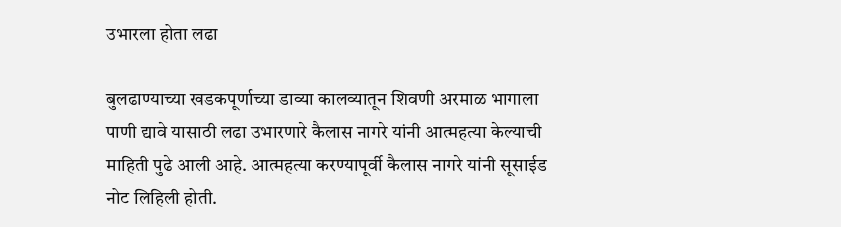उभारला होता लढा

बुलढाण्याच्या खडकपूर्णाच्या डाव्या कालव्यातून शिवणी अरमाळ भागाला पाणी द्यावे यासाठी लढा उभारणारे कैलास नागरे यांनी आत्महत्या केल्याची माहिती पुढे आली आहे. आत्महत्या करण्यापूर्वी कैलास नागरे यांनी सूसाईड नोट लिहिली होती.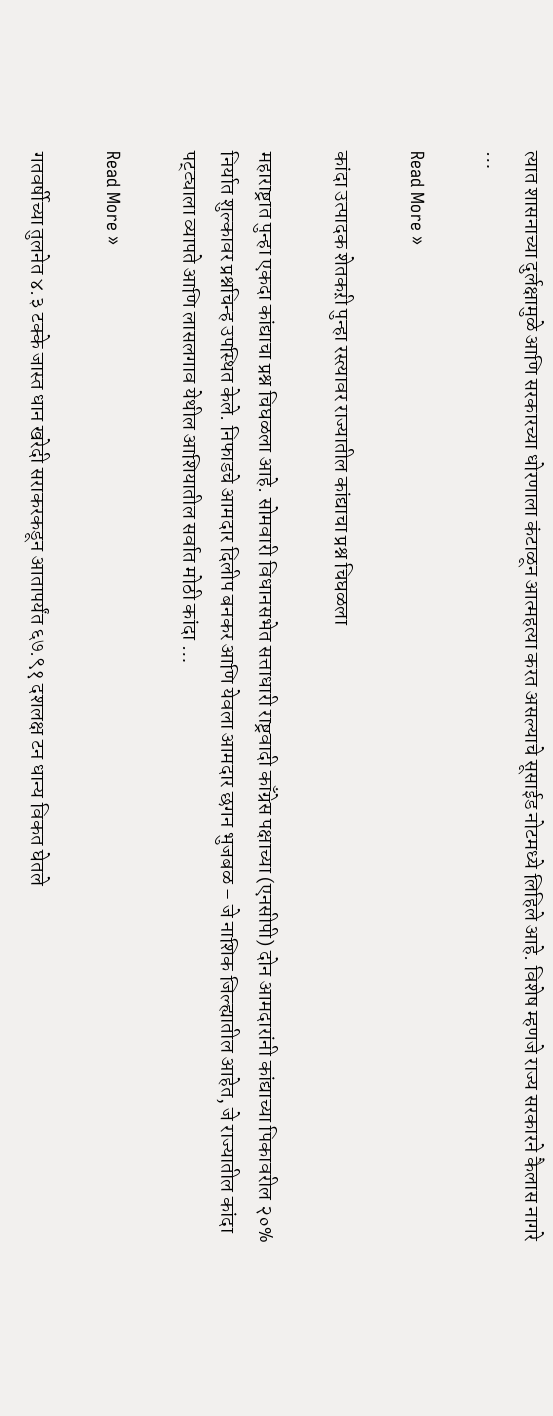त्यात शासनाच्या दुर्लक्षामुळे आणि सरकारच्या धोरणाला कंटाळून आत्महत्या करत असल्याचे सूसाईड नोटमध्ये लिहिले आहे. विशेष म्हणजे राज्य सरकारने कैलास नागरे …

Read More »

कांदा उत्पादक शेतकऱी पुन्हा रस्त्यावर राज्यातील कांद्याचा प्रश्न चिघळला

महाराष्ट्रात पुन्हा एकदा कांद्याचा प्रश्न चिघळला आहे. सोमवारी विधानसभेत सत्ताधारी राष्ट्रवादी काँग्रेस पक्षाच्या (एनसीपी) दोन आमदारांनी कांद्याच्या पिकावरील २०% निर्यात शुल्कावर प्रश्नचिन्ह उपस्थित केले. निफाडचे आमदार दिलीप बनकर आणि येवला आमदार छगन भुजबळ – जे नाशिक जिल्ह्यातील आहेत, जे राज्यातील कांदा पट्ट्याला व्यापते आणि लासलगाव येथील आशियातील सर्वात मोठी कांदा …

Read More »

गतवर्षीच्या तुलनेत ४.३ टक्के जास्त धान खरेदी सराकरकडून आतापर्यंत ६७.९१ दशलक्ष टन धान्य विकत घेतले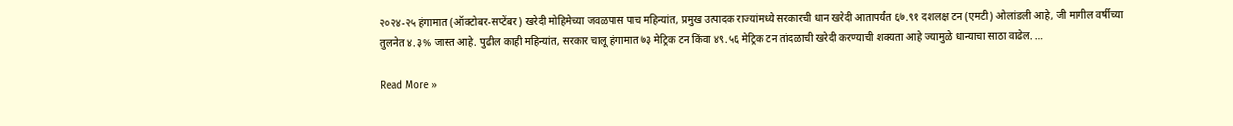२०२४-२५ हंगामात (ऑक्टोबर-सप्टेंबर) खरेदी मोहिमेच्या जवळपास पाच महिन्यांत, प्रमुख उत्पादक राज्यांमध्ये सरकारची धान खरेदी आतापर्यंत ६७.९१ दशलक्ष टन (एमटी) ओलांडली आहे, जी मागील वर्षीच्या तुलनेत ४.३% जास्त आहे. पुढील काही महिन्यांत, सरकार चालू हंगामात ७३ मेट्रिक टन किंवा ४९.५६ मेट्रिक टन तांदळाची खरेदी करण्याची शक्यता आहे ज्यामुळे धान्याचा साठा वाढेल. …

Read More »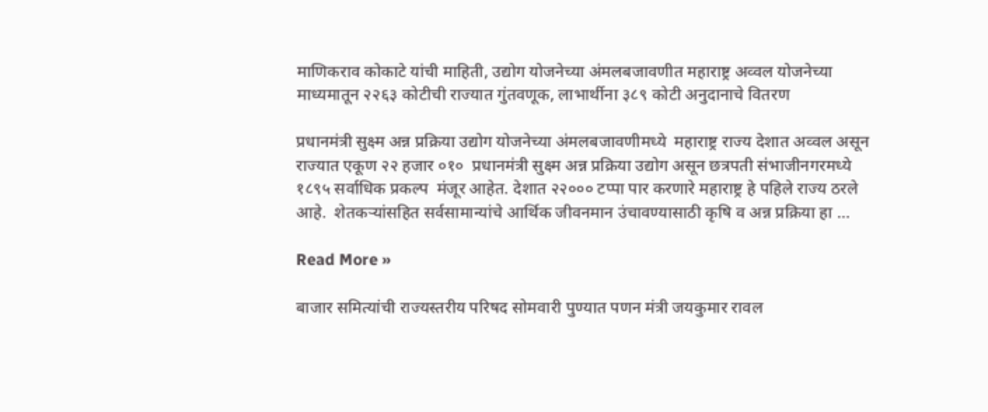माणिकराव कोकाटे यांची माहिती, उद्योग योजनेच्या अंमलबजावणीत महाराष्ट्र अव्वल योजनेच्या माध्यमातून २२६३ कोटीची राज्यात गुंतवणूक, लाभार्थीना ३८९ कोटी अनुदानाचे वितरण

प्रधानमंत्री सुक्ष्म अन्न प्रक्रिया उद्योग योजनेच्या अंमलबजावणीमध्ये  महाराष्ट्र राज्य देशात अव्वल असून राज्यात एकूण २२ हजार ०१०  प्रधानमंत्री सुक्ष्म अन्न प्रक्रिया उद्योग असून छत्रपती संभाजीनगरमध्ये १८९५ सर्वाधिक प्रकल्प  मंजूर आहेत. देशात २२००० टप्पा पार करणारे महाराष्ट्र हे पहिले राज्य ठरले आहे.  शेतकऱ्यांसहित सर्वसामान्यांचे आर्थिक जीवनमान उंचावण्यासाठी कृषि व अन्न प्रक्रिया हा …

Read More »

बाजार समित्यांची राज्यस्तरीय परिषद सोमवारी पुण्यात पणन मंत्री जयकुमार रावल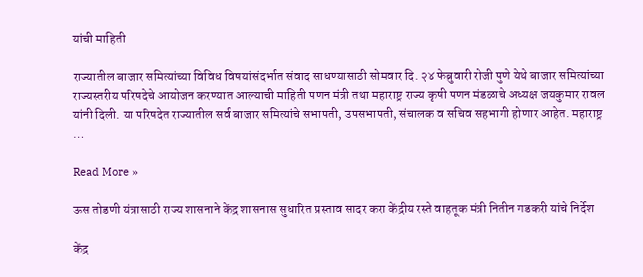यांची माहिती

राज्यातील बाजार समित्यांच्या विविध विषयांसंदर्भात संवाद साधण्यासाठी सोमवार दि. २४ फेब्रुवारी रोजी पुणे येथे बाजार समित्यांच्या राज्यस्तरीय परिषदेचे आयोजन करण्यात आल्याची माहिती पणन मंत्री तथा महाराष्ट्र राज्य कृषी पणन मंडळाचे अध्यक्ष जयकुमार रावल यांनी दिली. या परिषदेत राज्यातील सर्व बाजार समित्यांचे सभापती, उपसभापती, संचालक व सचिव सहभागी होणार आहेत. महाराष्ट्र …

Read More »

ऊस तोडणी यंत्रासाठी राज्य शासनाने केंद्र शासनास सुधारित प्रस्ताव सादर करा केंद्रीय रस्ते वाहतूक मंत्री नितीन गडकरी यांचे निर्देश

केंद्र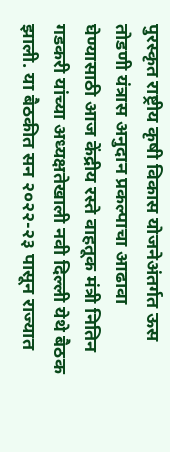पुरस्कृत राष्ट्रीय कृषी विकास योजनेअंतर्गत ऊस तोडणी यंत्रास अनुदान प्रकल्पाचा आढावा घेण्यासाठी आज केंद्रीय रस्ते वाहतूक मंत्री नितिन गडकरी यांच्या अध्यक्षतेखाली नवी दिल्ली येथे बैठक झाली. या बैठकीत सन २०२२-२३ पासून राज्यात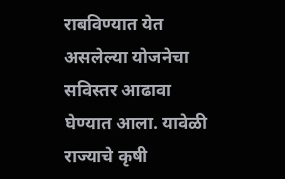राबविण्यात येत असलेल्या योजनेचा सविस्तर आढावा घेण्यात आला. यावेळी राज्याचे कृषी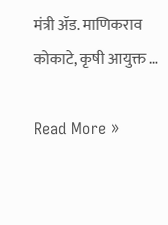मंत्री ॲड. माणिकराव कोकाटे, कृषी आयुक्त …

Read More »